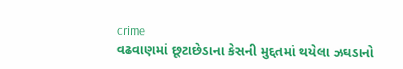crime
વઢવાણમાં છૂટાછેડાના કેસની મુદ્દતમાં થયેલા ઝઘડાનો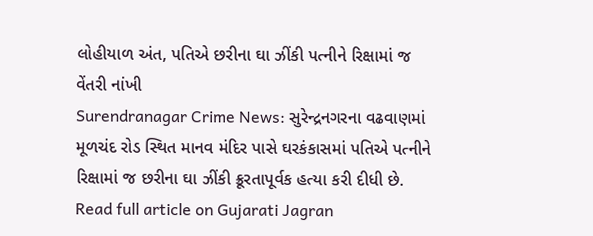લોહીયાળ અંત, પતિએ છરીના ઘા ઝીંકી પત્નીને રિક્ષામાં જ વેંતરી નાંખી
Surendranagar Crime News: સુરેન્દ્રનગરના વઢવાણમાં મૂળચંદ રોડ સ્થિત માનવ મંદિર પાસે ઘરકંકાસમાં પતિએ પત્નીને રિક્ષામાં જ છરીના ઘા ઝીંકી ક્રૂરતાપૂર્વક હત્યા કરી દીધી છે.
Read full article on Gujarati Jagran